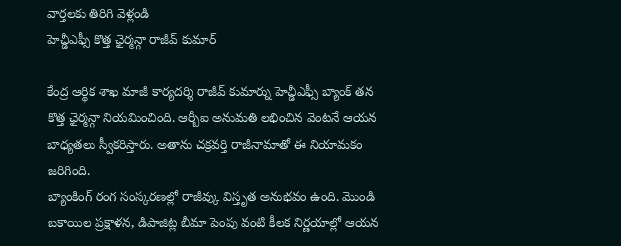వార్తలకు తిరిగి వెళ్లండి
హెచ్డీఎఫ్సీ కొత్త ఛైర్మన్గా రాజీవ్ కుమార్

కేంద్ర ఆర్థిక శాఖ మాజీ కార్యదర్శి రాజీవ్ కుమార్ను హెచ్డీఎఫ్సీ బ్యాంక్ తన కొత్త ఛైర్మన్గా నియమించింది. ఆర్బీఐ అనుమతి లభించిన వెంటనే ఆయన బాధ్యతలు స్వీకరిస్తారు. అతాను చక్రవర్తి రాజీనామాతో ఈ నియామకం జరిగింది.
బ్యాంకింగ్ రంగ సంస్కరణల్లో రాజీవ్కు విస్తృత అనుభవం ఉంది. మొండి బకాయిల ప్రక్షాళన, డిపాజిట్ల బీమా పెంపు వంటి కీలక నిర్ణయాల్లో ఆయన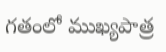గతంలో ముఖ్యపాత్ర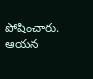పోషించారు. ఆయన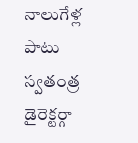నాలుగేళ్ల పాటు స్వతంత్ర డైరెక్టర్గా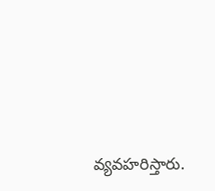వ్యవహరిస్తారు.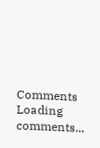Comments
Loading comments...